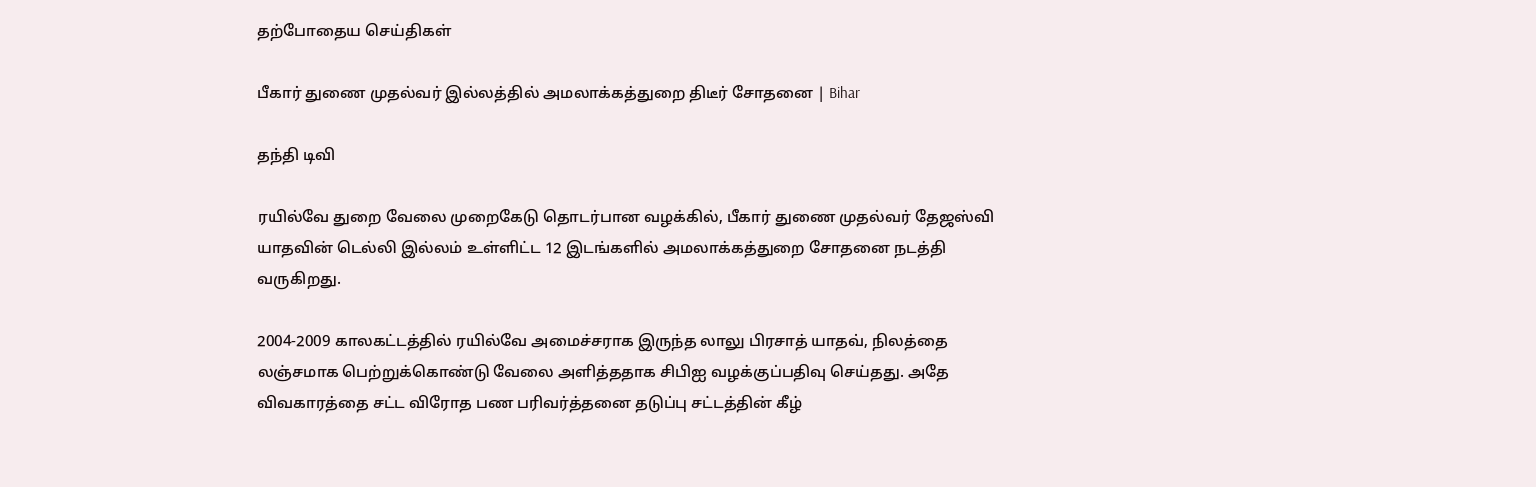தற்போதைய செய்திகள்

பீகார் துணை முதல்வர் இல்லத்தில் அமலாக்கத்துறை திடீர் சோதனை | Bihar

தந்தி டிவி

ரயில்வே துறை வேலை முறைகேடு தொடர்பான வழக்கில், பீகார் துணை முதல்வர் தேஜஸ்வி யாதவின் டெல்லி இல்லம் உள்ளிட்ட 12 இடங்களில் அமலாக்கத்துறை சோதனை நடத்தி வருகிறது.

2004-2009 காலகட்டத்தில் ரயில்வே அமைச்சராக இருந்த லாலு பிரசாத் யாதவ், நிலத்தை லஞ்சமாக பெற்றுக்கொண்டு வேலை அளித்ததாக சிபிஐ வழக்குப்பதிவு செய்தது. அதே விவகாரத்தை சட்ட விரோத பண பரிவர்த்தனை தடுப்பு சட்டத்தின் கீழ்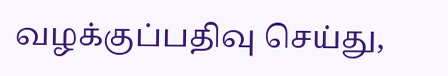வழக்குப்பதிவு செய்து,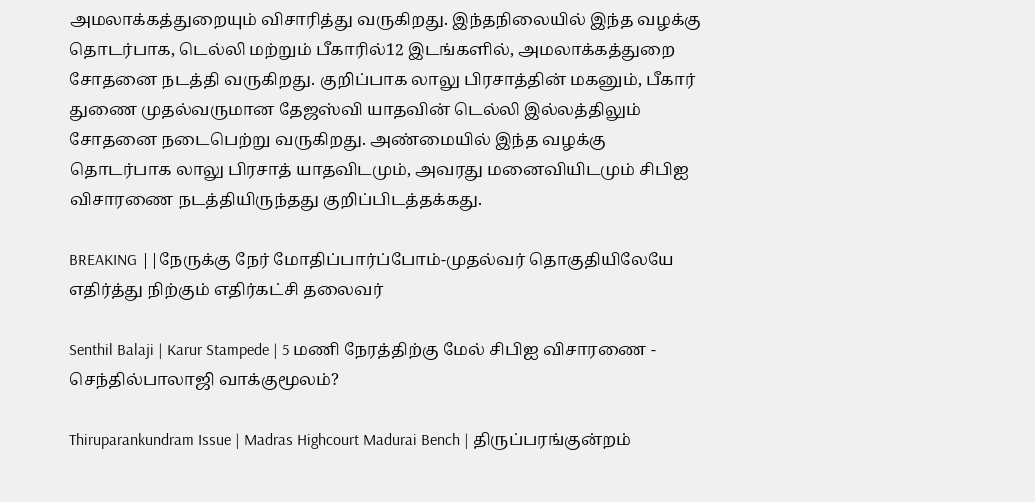அமலாக்கத்துறையும் விசாரித்து வருகிறது. இந்தநிலையில் இந்த வழக்கு தொடர்பாக, டெல்லி மற்றும் பீகாரில்12 இடங்களில், அமலாக்கத்துறை சோதனை நடத்தி வருகிறது. குறிப்பாக லாலு பிரசாத்தின் மகனும், பீகார் துணை முதல்வருமான தேஜஸ்வி யாதவின் டெல்லி இல்லத்திலும் சோதனை நடைபெற்று வருகிறது. அண்மையில் இந்த வழக்கு தொடர்பாக லாலு பிரசாத் யாதவிடமும், அவரது மனைவியிடமும் சிபிஐ விசாரணை நடத்தியிருந்தது குறிப்பிடத்தக்கது.

BREAKING ||நேருக்கு நேர் மோதிப்பார்ப்போம்-முதல்வர் தொகுதியிலேயே எதிர்த்து நிற்கும் எதிர்கட்சி தலைவர்

Senthil Balaji | Karur Stampede | 5 மணி நேரத்திற்கு மேல் சிபிஐ விசாரணை - செந்தில்பாலாஜி வாக்குமூலம்?

Thiruparankundram Issue | Madras Highcourt Madurai Bench | திருப்பரங்குன்றம்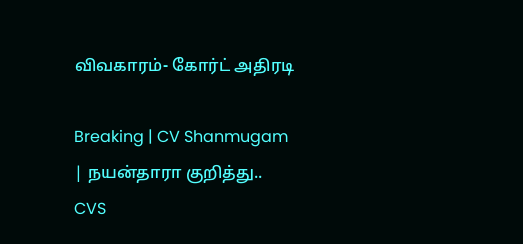விவகாரம்- கோர்ட் அதிரடி

Breaking | CV Shanmugam | நயன்தாரா குறித்து.. CVS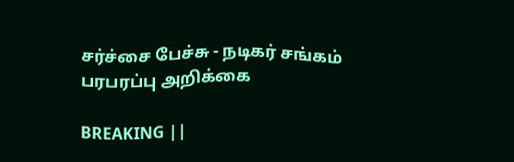சர்ச்சை பேச்சு - நடிகர் சங்கம் பரபரப்பு அறிக்கை

BREAKING ||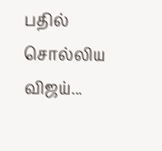பதில் சொல்லிய விஜய்...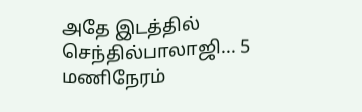அதே இடத்தில் செந்தில்பாலாஜி... 5 மணிநேரம்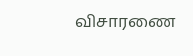விசாரணை